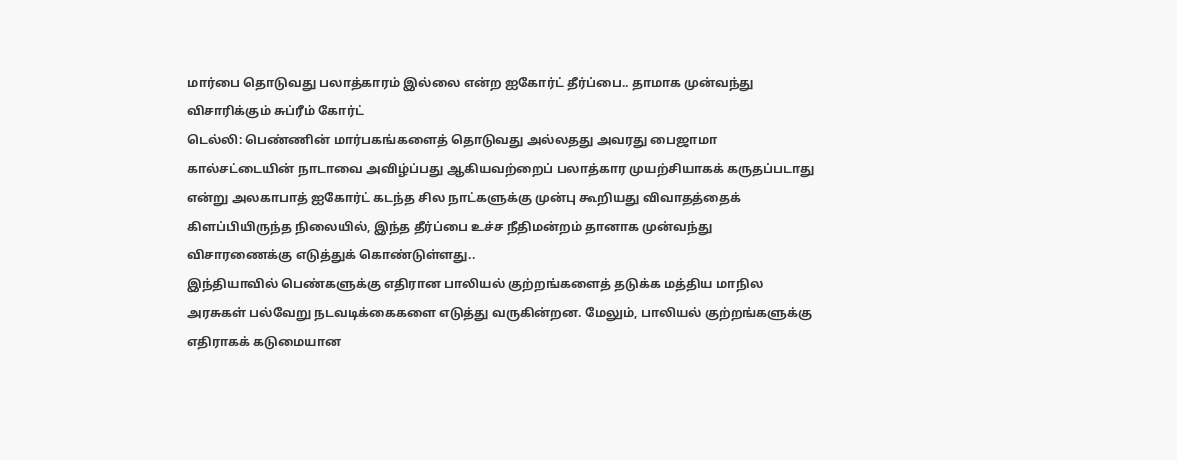மார்பை தொடுவது பலாத்காரம் இல்லை என்ற ஐகோர்ட் தீர்ப்பை.. தாமாக முன்வந்து விசாரிக்கும் சுப்ரீம் கோர்ட்
டெல்லி: பெண்ணின் மார்பகங்களைத் தொடுவது அல்லதது அவரது பைஜாமா கால்சட்டையின் நாடாவை அவிழ்ப்பது ஆகியவற்றைப் பலாத்கார முயற்சியாகக் கருதப்படாது என்று அலகாபாத் ஐகோர்ட் கடந்த சில நாட்களுக்கு முன்பு கூறியது விவாதத்தைக் கிளப்பியிருந்த நிலையில், இந்த தீர்ப்பை உச்ச நீதிமன்றம் தானாக முன்வந்து விசாரணைக்கு எடுத்துக் கொண்டுள்ளது..
இந்தியாவில் பெண்களுக்கு எதிரான பாலியல் குற்றங்களைத் தடுக்க மத்திய மாநில அரசுகள் பல்வேறு நடவடிக்கைகளை எடுத்து வருகின்றன. மேலும், பாலியல் குற்றங்களுக்கு எதிராகக் கடுமையான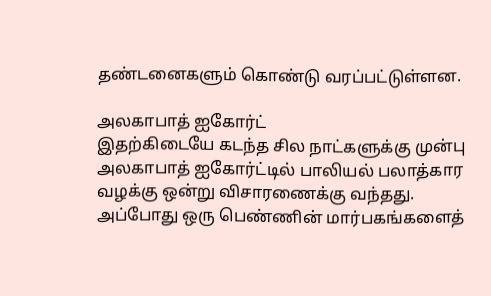தண்டனைகளும் கொண்டு வரப்பட்டுள்ளன.

அலகாபாத் ஐகோர்ட்
இதற்கிடையே கடந்த சில நாட்களுக்கு முன்பு அலகாபாத் ஐகோர்ட்டில் பாலியல் பலாத்கார வழக்கு ஒன்று விசாரணைக்கு வந்தது. அப்போது ஒரு பெண்ணின் மார்பகங்களைத்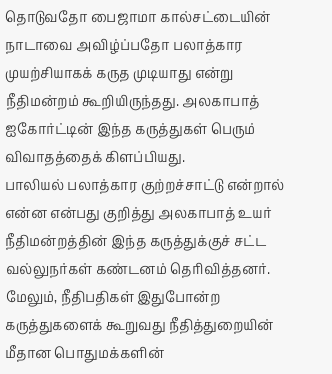தொடுவதோ பைஜாமா கால்சட்டையின் நாடாவை அவிழ்ப்பதோ பலாத்கார முயற்சியாகக் கருத முடியாது என்று நீதிமன்றம் கூறியிருந்தது. அலகாபாத் ஐகோர்ட்டின் இந்த கருத்துகள் பெரும் விவாதத்தைக் கிளப்பியது.
பாலியல் பலாத்கார குற்றச்சாட்டு என்றால் என்ன என்பது குறித்து அலகாபாத் உயர் நீதிமன்றத்தின் இந்த கருத்துக்குச் சட்ட வல்லுநர்கள் கண்டனம் தெரிவித்தனர். மேலும், நீதிபதிகள் இதுபோன்ற கருத்துகளைக் கூறுவது நீதித்துறையின் மீதான பொதுமக்களின்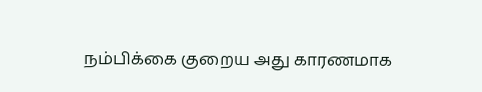நம்பிக்கை குறைய அது காரணமாக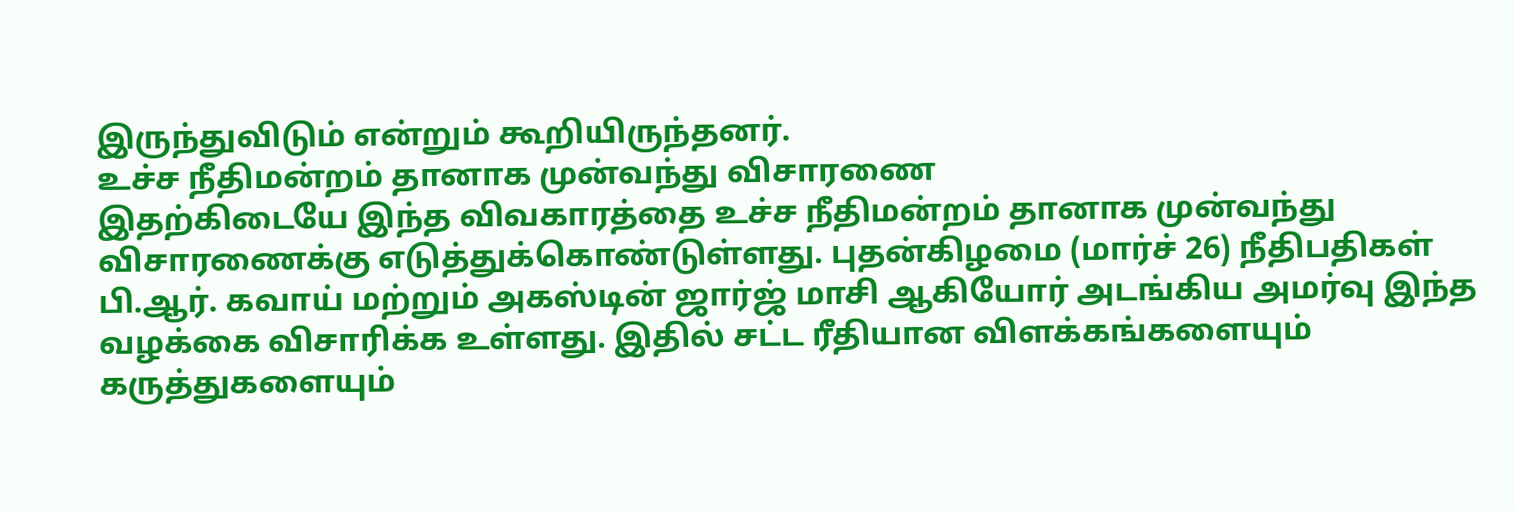இருந்துவிடும் என்றும் கூறியிருந்தனர்.
உச்ச நீதிமன்றம் தானாக முன்வந்து விசாரணை
இதற்கிடையே இந்த விவகாரத்தை உச்ச நீதிமன்றம் தானாக முன்வந்து விசாரணைக்கு எடுத்துக்கொண்டுள்ளது. புதன்கிழமை (மார்ச் 26) நீதிபதிகள் பி.ஆர். கவாய் மற்றும் அகஸ்டின் ஜார்ஜ் மாசி ஆகியோர் அடங்கிய அமர்வு இந்த வழக்கை விசாரிக்க உள்ளது. இதில் சட்ட ரீதியான விளக்கங்களையும் கருத்துகளையும்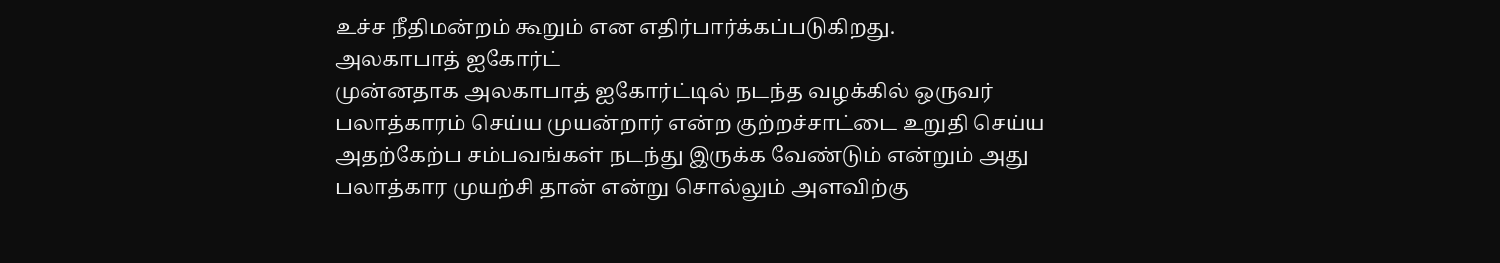உச்ச நீதிமன்றம் கூறும் என எதிர்பார்க்கப்படுகிறது.
அலகாபாத் ஐகோர்ட்
முன்னதாக அலகாபாத் ஐகோர்ட்டில் நடந்த வழக்கில் ஒருவர் பலாத்காரம் செய்ய முயன்றார் என்ற குற்றச்சாட்டை உறுதி செய்ய அதற்கேற்ப சம்பவங்கள் நடந்து இருக்க வேண்டும் என்றும் அது பலாத்கார முயற்சி தான் என்று சொல்லும் அளவிற்கு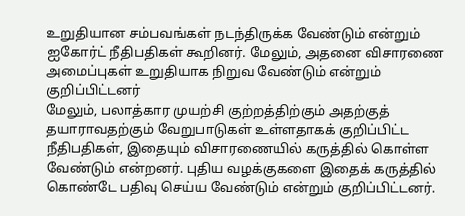உறுதியான சம்பவங்கள் நடந்திருக்க வேண்டும் என்றும் ஐகோர்ட் நீதிபதிகள் கூறினர். மேலும், அதனை விசாரணை அமைப்புகள் உறுதியாக நிறுவ வேண்டும் என்றும் குறிப்பிட்டனர்
மேலும், பலாத்கார முயற்சி குற்றத்திற்கும் அதற்குத் தயாராவதற்கும் வேறுபாடுகள் உள்ளதாகக் குறிப்பிட்ட நீதிபதிகள், இதையும் விசாரணையில் கருத்தில் கொள்ள வேண்டும் என்றனர். புதிய வழக்குகளை இதைக் கருத்தில் கொண்டே பதிவு செய்ய வேண்டும் என்றும் குறிப்பிட்டனர்.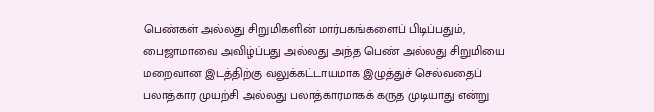பெண்கள் அல்லது சிறுமிகளின் மார்பகங்களைப் பிடிப்பதும், பைஜாமாவை அவிழ்ப்பது அல்லது அந்த பெண் அல்லது சிறுமியை மறைவான இடத்திற்கு வலுக்கட்டாயமாக இழுத்துச் செல்வதைப் பலாத்கார முயற்சி அல்லது பலாத்காரமாகக் கருத முடியாது என்று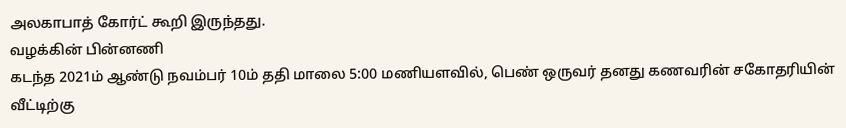அலகாபாத் கோர்ட் கூறி இருந்தது.
வழக்கின் பின்னணி
கடந்த 2021ம் ஆண்டு நவம்பர் 10ம் ததி மாலை 5:00 மணியளவில், பெண் ஒருவர் தனது கணவரின் சகோதரியின் வீட்டிற்கு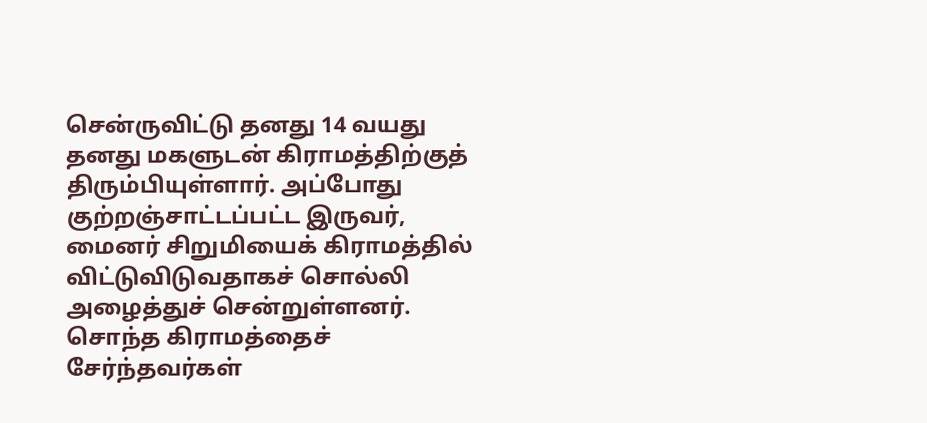சென்ருவிட்டு தனது 14 வயது தனது மகளுடன் கிராமத்திற்குத் திரும்பியுள்ளார். அப்போது குற்றஞ்சாட்டப்பட்ட இருவர், மைனர் சிறுமியைக் கிராமத்தில் விட்டுவிடுவதாகச் சொல்லி அழைத்துச் சென்றுள்ளனர். சொந்த கிராமத்தைச் சேர்ந்தவர்கள்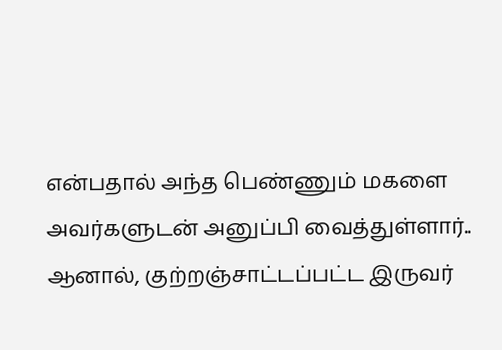என்பதால் அந்த பெண்ணும் மகளை அவர்களுடன் அனுப்பி வைத்துள்ளார்..
ஆனால், குற்றஞ்சாட்டப்பட்ட இருவர்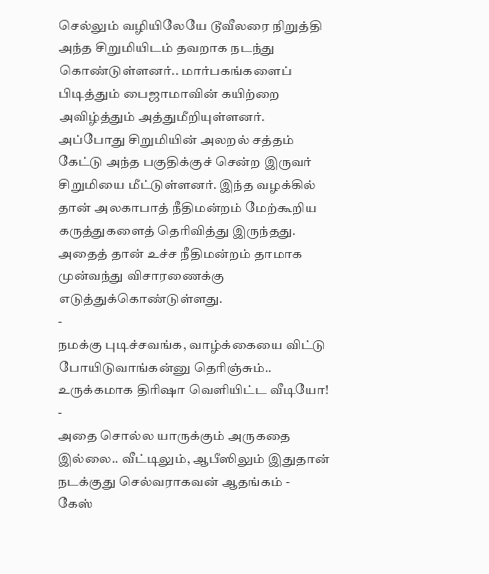செல்லும் வழியிலேயே டூவீலரை நிறுத்தி அந்த சிறுமியிடம் தவறாக நடந்து கொண்டுள்ளனர்.. மார்பகங்களைப் பிடித்தும் பைஜாமாவின் கயிற்றை அவிழ்த்தும் அத்துமீறியுள்ளனர். அப்போது சிறுமியின் அலறல் சத்தம் கேட்டு அந்த பகுதிக்குச் சென்ற இருவர் சிறுமியை மீட்டுள்ளனர். இந்த வழக்கில் தான் அலகாபாத் நீதிமன்றம் மேற்கூறிய கருத்துகளைத் தெரிவித்து இருந்தது. அதைத் தான் உச்ச நீதிமன்றம் தாமாக முன்வந்து விசாரணைக்கு எடுத்துக்கொண்டுள்ளது.
-
நமக்கு புடிச்சவங்க, வாழ்க்கையை விட்டு போயிடுவாங்கன்னு தெரிஞ்சும்.. உருக்கமாக திரிஷா வெளியிட்ட வீடியோ! -
அதை சொல்ல யாருக்கும் அருகதை இல்லை.. வீட்டிலும், ஆபீஸிலும் இதுதான் நடக்குது செல்வராகவன் ஆதங்கம் -
கேஸ்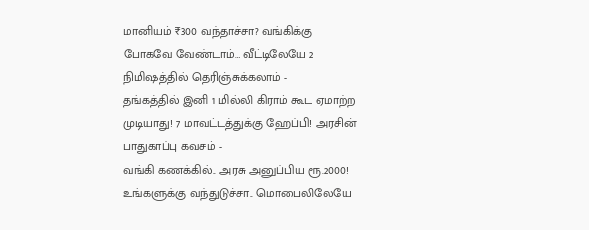மானியம் ₹300 வந்தாச்சா? வங்கிக்கு போகவே வேண்டாம்… வீட்டிலேயே 2 நிமிஷத்தில் தெரிஞ்சுக்கலாம் -
தங்கத்தில் இனி 1 மில்லி கிராம் கூட ஏமாற்ற முடியாது! 7 மாவட்டத்துக்கு ஹேப்பி! அரசின் பாதுகாப்பு கவசம் -
வங்கி கணக்கில்.. அரசு அனுப்பிய ரூ.2000! உங்களுக்கு வந்துடுச்சா.. மொபைலிலேயே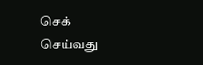செக் செய்வது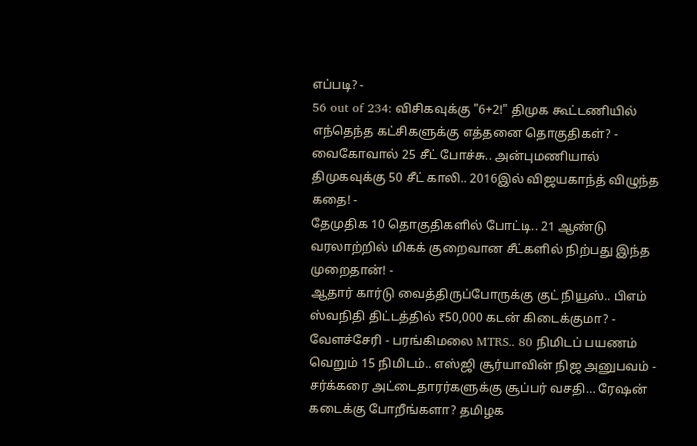எப்படி? -
56 out of 234: விசிகவுக்கு "6+2!" திமுக கூட்டணியில் எந்தெந்த கட்சிகளுக்கு எத்தனை தொகுதிகள்? -
வைகோவால் 25 சீட் போச்சு.. அன்புமணியால் திமுகவுக்கு 50 சீட் காலி.. 2016இல் விஜயகாந்த் விழுந்த கதை! -
தேமுதிக 10 தொகுதிகளில் போட்டி.. 21 ஆண்டு வரலாற்றில் மிகக் குறைவான சீட்களில் நிற்பது இந்த முறைதான்! -
ஆதார் கார்டு வைத்திருப்போருக்கு குட் நியூஸ்.. பிஎம் ஸ்வநிதி திட்டத்தில் ₹50,000 கடன் கிடைக்குமா? -
வேளச்சேரி - பரங்கிமலை MTRS.. 80 நிமிடப் பயணம் வெறும் 15 நிமிடம்.. எஸ்ஜி சூர்யாவின் நிஜ அனுபவம் -
சர்க்கரை அட்டைதாரர்களுக்கு சூப்பர் வசதி… ரேஷன் கடைக்கு போறீங்களா? தமிழக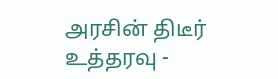அரசின் திடீர் உத்தரவு -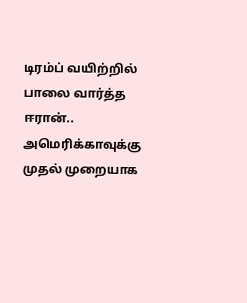டிரம்ப் வயிற்றில் பாலை வார்த்த ஈரான்.. அமெரிக்காவுக்கு முதல் முறையாக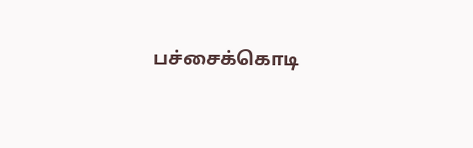பச்சைக்கொடி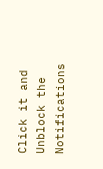Click it and Unblock the Notifications